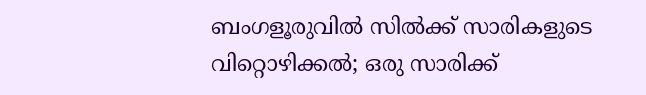ബംഗളൂരുവിൽ സിൽക്ക് സാരികളുടെ വിറ്റൊഴിക്കൽ; ഒരു സാരിക്ക്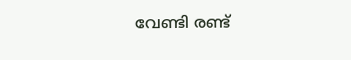വേണ്ടി രണ്ട്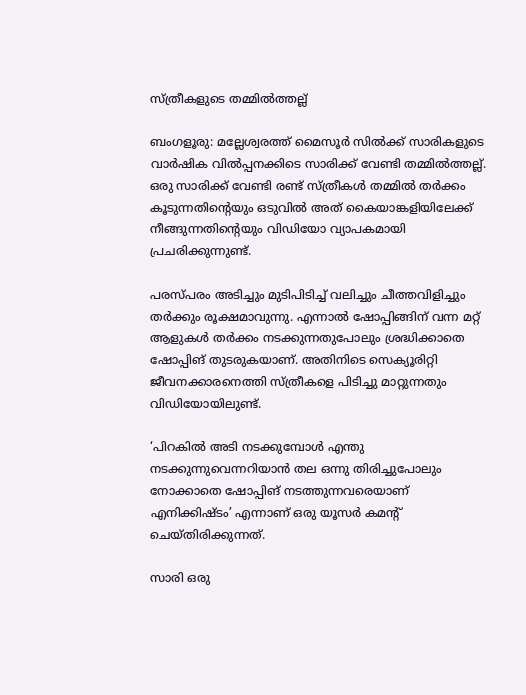സ്ത്രീകളുടെ തമ്മിൽത്തല്ല്

ബംഗളൂരു: മല്ലേശ്വരത്ത് മൈസൂർ സിൽക്ക് സാരികളുടെ വാർഷിക വിൽപ്പനക്കിടെ സാരിക്ക് വേണ്ടി തമ്മിൽത്തല്ല്. ഒരു സാരിക്ക് വേണ്ടി രണ്ട് സ്ത്രീകൾ തമ്മിൽ തർക്കം കൂടുന്നതിന്റെയും ഒടുവിൽ അത് കൈയാങ്കളിയിലേക്ക് നീങ്ങുന്നതിന്റെയും വിഡിയോ വ്യാപകമായി പ്രചരിക്കുന്നുണ്ട്.

പരസ്പരം അടിച്ചും മുടിപിടിച്ച് വലിച്ചും ചീത്തവിളിച്ചും തർക്കും രൂക്ഷമാവുന്നു. എന്നാൽ ഷോപ്പിങ്ങിന് വന്ന മറ്റ് ആളുകൾ തർക്കം നടക്കുന്നതുപോലും ശ്രദ്ധിക്കാതെ ഷോപ്പിങ് തുടരുകയാണ്. അതിനിടെ സെക്യൂരിറ്റി ജീവനക്കാരനെത്തി സ്ത്രീകളെ പിടിച്ചു മാറ്റുന്നതും വിഡിയോയിലുണ്ട്.

‘പിറകിൽ അടി നടക്കുമ്പോൾ എന്തു നടക്കുന്നുവെന്നറിയാൻ തല ഒന്നു തിരിച്ചുപോലും നോക്കാതെ ഷോപ്പിങ് നടത്തുന്നവരെയാണ് എനിക്കിഷ്ടം’ എന്നാണ് ഒരു യൂസർ കമന്റ് ചെയ്തിരിക്കുന്നത്.

സാരി ഒരു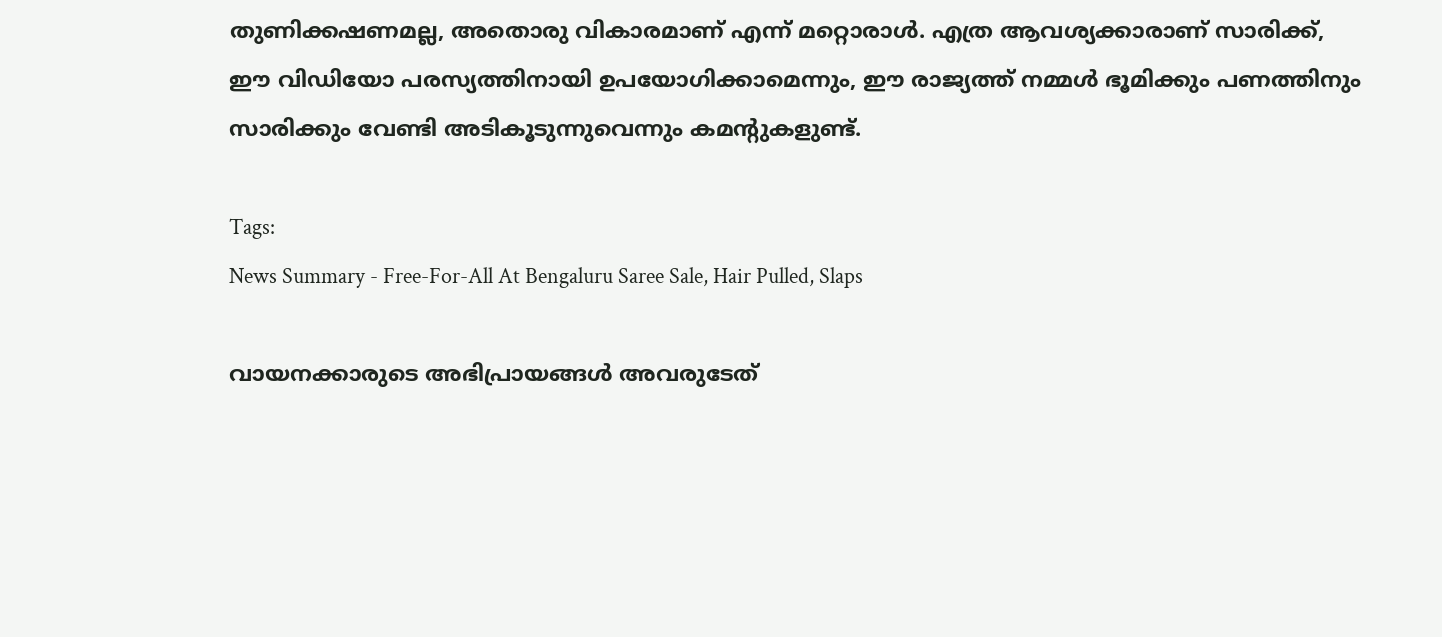തുണിക്കഷണമല്ല, അതൊരു വികാരമാണ് എന്ന് മറ്റൊരാൾ. എത്ര ആവശ്യക്കാരാണ് സാരിക്ക്, ഈ വിഡിയോ പരസ്യത്തിനായി ഉപയോഗിക്കാമെന്നും, ഈ രാജ്യത്ത് നമ്മൾ ഭൂമിക്കും പണത്തിനും സാരിക്കും വേണ്ടി അടികൂടുന്നുവെന്നും കമന്റുകളുണ്ട്.

Tags:
News Summary - Free-For-All At Bengaluru Saree Sale, Hair Pulled, Slaps

വായനക്കാരുടെ അഭിപ്രായങ്ങള്‍ അവരുടേത്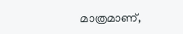മാത്രമാണ്,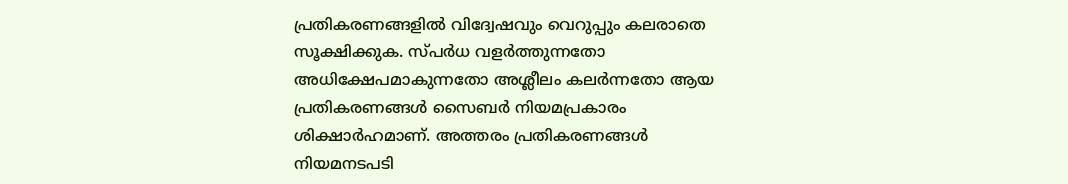പ്രതികരണങ്ങളിൽ വിദ്വേഷവും വെറുപ്പും കലരാതെ സൂക്ഷിക്കുക. സ്പർധ വളർത്തുന്നതോ അധിക്ഷേപമാകുന്നതോ അശ്ലീലം കലർന്നതോ ആയ പ്രതികരണങ്ങൾ സൈബർ നിയമപ്രകാരം ശിക്ഷാർഹമാണ്. അത്തരം പ്രതികരണങ്ങൾ നിയമനടപടി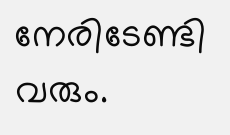നേരിടേണ്ടി വരും.